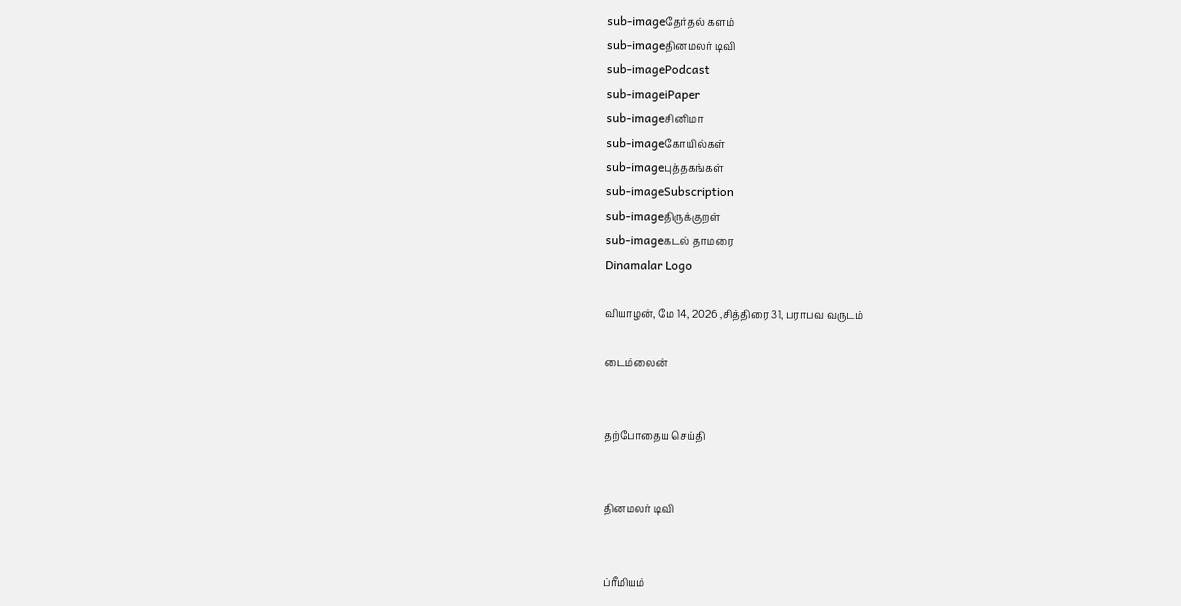sub-imageதேர்தல் களம்
sub-imageதினமலர் டிவி
sub-imagePodcast
sub-imageiPaper
sub-imageசினிமா
sub-imageகோயில்கள்
sub-imageபுத்தகங்கள்
sub-imageSubscription
sub-imageதிருக்குறள்
sub-imageகடல் தாமரை
Dinamalar Logo

வியாழன், மே 14, 2026 ,சித்திரை 31, பராபவ வருடம்

டைம்லைன்


தற்போதைய செய்தி


தினமலர் டிவி


ப்ரீமியம்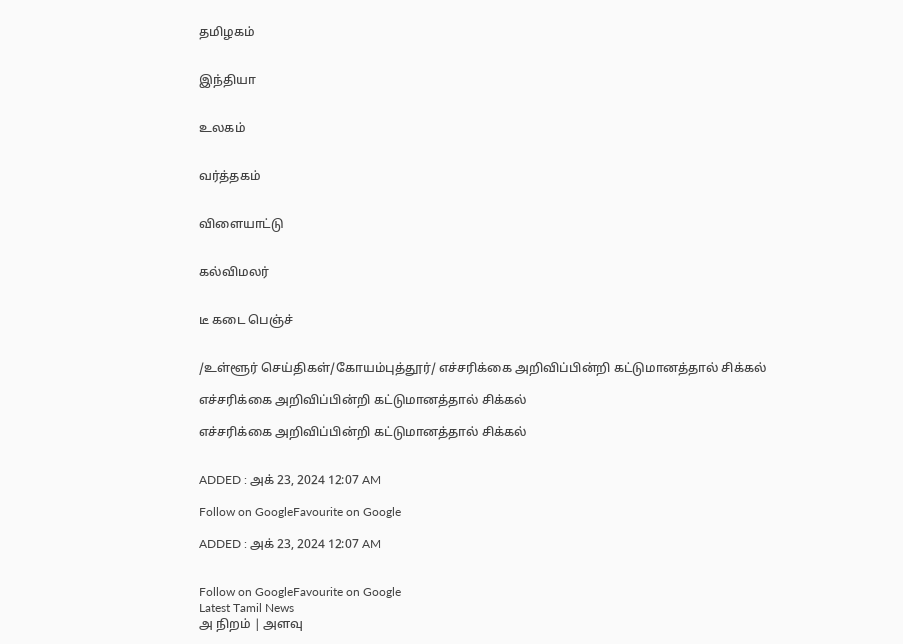தமிழகம்


இந்தியா


உலகம்


வர்த்தகம்


விளையாட்டு


கல்விமலர்


டீ கடை பெஞ்ச்


/உள்ளூர் செய்திகள்/கோயம்புத்தூர்/ எச்சரிக்கை அறிவிப்பின்றி கட்டுமானத்தால் சிக்கல்

எச்சரிக்கை அறிவிப்பின்றி கட்டுமானத்தால் சிக்கல்

எச்சரிக்கை அறிவிப்பின்றி கட்டுமானத்தால் சிக்கல்


ADDED : அக் 23, 2024 12:07 AM

Follow on GoogleFavourite on Google

ADDED : அக் 23, 2024 12:07 AM


Follow on GoogleFavourite on Google
Latest Tamil News
அ நிறம் | அளவு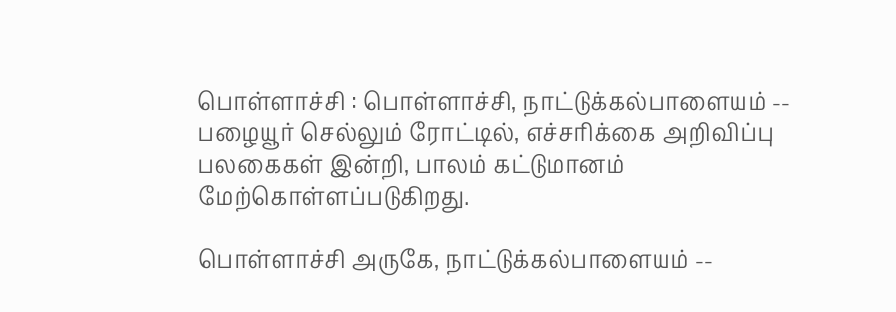பொள்ளாச்சி : பொள்ளாச்சி, நாட்டுக்கல்பாளையம் -- பழையூர் செல்லும் ரோட்டில், எச்சரிக்கை அறிவிப்பு பலகைகள் இன்றி, பாலம் கட்டுமானம் மேற்கொள்ளப்படுகிறது.

பொள்ளாச்சி அருகே, நாட்டுக்கல்பாளையம் --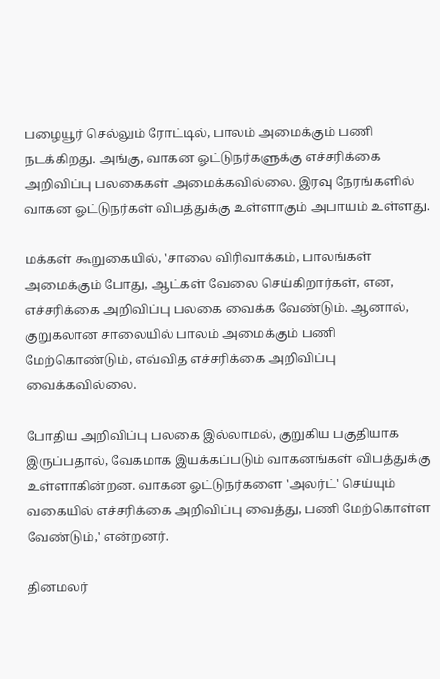பழையூர் செல்லும் ரோட்டில், பாலம் அமைக்கும் பணி நடக்கிறது. அங்கு, வாகன ஓட்டுநர்களுக்கு எச்சரிக்கை அறிவிப்பு பலகைகள் அமைக்கவில்லை. இரவு நேரங்களில் வாகன ஓட்டுநர்கள் விபத்துக்கு உள்ளாகும் அபாயம் உள்ளது.

மக்கள் கூறுகையில், 'சாலை விரிவாக்கம், பாலங்கள் அமைக்கும் போது, ஆட்கள் வேலை செய்கிறார்கள், என, எச்சரிக்கை அறிவிப்பு பலகை வைக்க வேண்டும். ஆனால், குறுகலான சாலையில் பாலம் அமைக்கும் பணி மேற்கொண்டும், எவ்வித எச்சரிக்கை அறிவிப்பு வைக்கவில்லை.

போதிய அறிவிப்பு பலகை இல்லாமல், குறுகிய பகுதியாக இருப்பதால், வேகமாக இயக்கப்படும் வாகனங்கள் விபத்துக்கு உள்ளாகின்றன. வாகன ஓட்டுநர்களை 'அலர்ட்' செய்யும் வகையில் எச்சரிக்கை அறிவிப்பு வைத்து, பணி மேற்கொள்ள வேண்டும்,' என்றனர்.

தினமலர்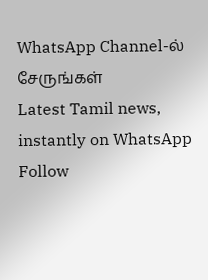WhatsApp Channel-ல் சேருங்கள்
Latest Tamil news, instantly on WhatsApp
Follow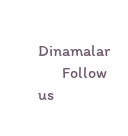Dinamalar
      Follow us